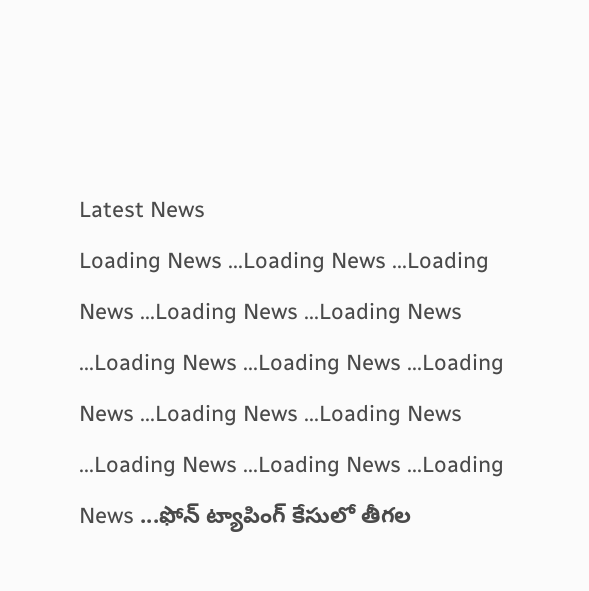Latest News
Loading News ...Loading News ...Loading News ...Loading News ...Loading News ...Loading News ...Loading News ...Loading News ...Loading News ...Loading News ...Loading News ...Loading News ...Loading News ...ఫోన్ ట్యాపింగ్ కేసులో తీగల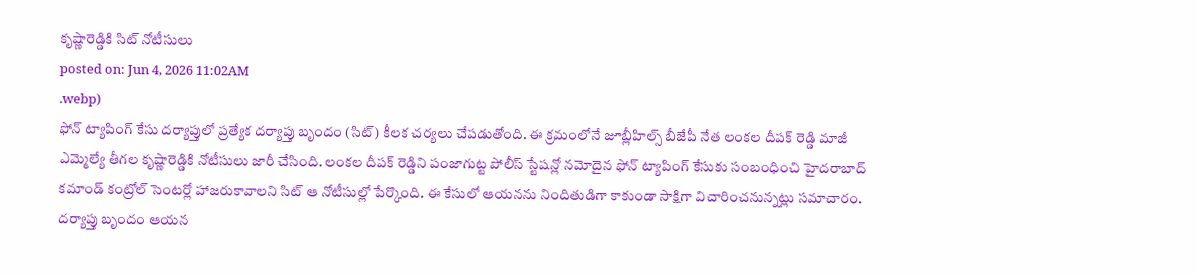కృష్ణారెడ్డికి సిట్ నోటీసులు
posted on: Jun 4, 2026 11:02AM
.webp)
ఫోన్ ట్యాపింగ్ కేసు దర్యాప్తులో ప్రత్యేక దర్యాప్తు బృందం (సిట్) కీలక చర్యలు చేపడుతోంది. ఈ క్రమంలోనే జూబ్లీహిల్స్ బీజేపీ నేత లంకల దీపక్ రెడ్డి మాజీ ఎమ్మెల్యే తీగల కృష్ణారెడ్డికి నోటీసులు జారీ చేసింది. లంకల దీపక్ రెడ్డిని పంజాగుట్ట పోలీస్ స్టేషన్లో నమోదైన ఫోన్ ట్యాపింగ్ కేసుకు సంబంధించి హైదరాబాద్ కమాండ్ కంట్రోల్ సెంటర్లో హాజరుకావాలని సిట్ ఆ నోటీసుల్లో పేర్కొంది. ఈ కేసులో ఆయనను నిందితుడిగా కాకుండా సాక్షిగా విచారించనున్నట్లు సమాచారం. దర్యాప్తు బృందం ఆయన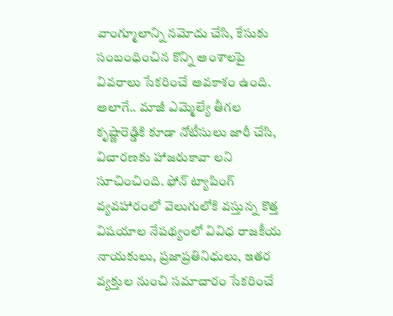వాంగ్మూలాన్ని నమోదు చేసి, కేసుకు సంబంధించిన కొన్ని అంశాలపై వివరాలు సేకరించే అవకాశం ఉంది.
అలాగే.. మాజీ ఎమ్మెల్యే తీగల కృష్ణారెడ్డికి కూడా నోటీసులు జారీ చేసి, విచారణకు హాజరుకావా లని సూచించింది. ఫోన్ ట్యాపింగ్ వ్యవహారంలో వెలుగులోకి వస్తున్న కొత్త విషయాల నేపథ్యంలో వివిధ రాజకీయ నాయకులు, ప్రజాప్రతినిధులు, ఇతర వ్యక్తుల నుంచి సమాచారం సేకరించే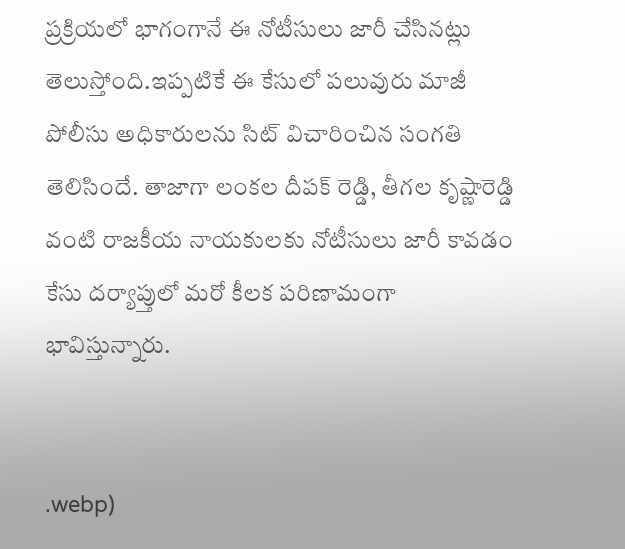ప్రక్రియలో భాగంగానే ఈ నోటీసులు జారీ చేసినట్లు తెలుస్తోంది.ఇప్పటికే ఈ కేసులో పలువురు మాజీ పోలీసు అధికారులను సిట్ విచారించిన సంగతి తెలిసిందే. తాజాగా లంకల దీపక్ రెడ్డి, తీగల కృష్ణారెడ్డి వంటి రాజకీయ నాయకులకు నోటీసులు జారీ కావడం కేసు దర్యాప్తులో మరో కీలక పరిణామంగా భావిస్తున్నారు.


.webp)